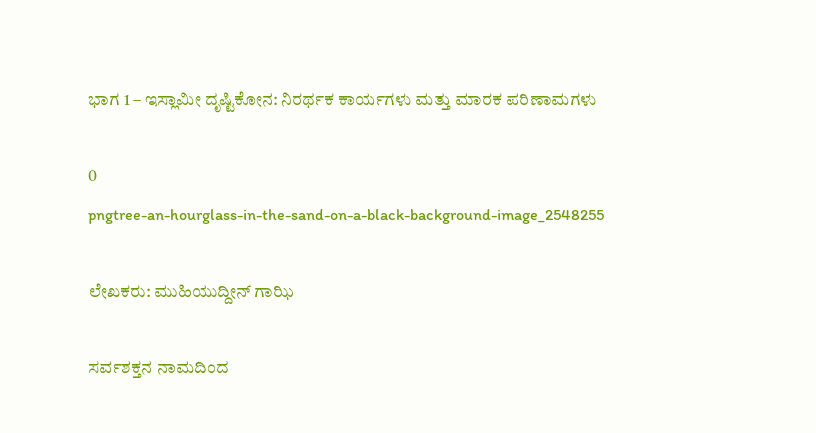ಭಾಗ 1 – ಇಸ್ಲಾಮೀ ದೃಷ್ಟಿಕೋನ: ನಿರರ್ಥಕ ಕಾರ್ಯಗಳು ಮತ್ತು ಮಾರಕ ಪರಿಣಾಮಗಳು

0
pngtree-an-hourglass-in-the-sand-on-a-black-background-image_2548255

ಲೇಖಕರು: ಮುಹಿಯುದ್ದೀನ್ ಗಾಝಿ

ಸರ್ವಶಕ್ತನ ನಾಮದಿಂದ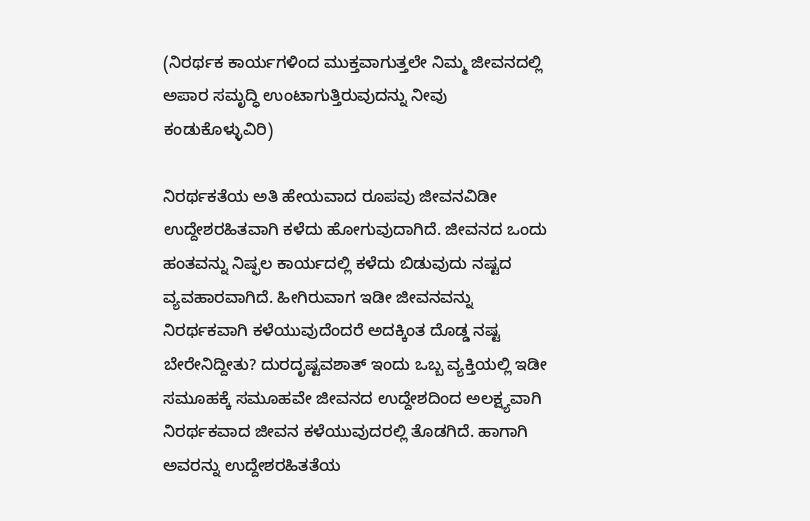(ನಿರರ್ಥಕ ಕಾರ್ಯಗಳಿಂದ ಮುಕ್ತವಾಗುತ್ತಲೇ ನಿಮ್ಮ ಜೀವನದಲ್ಲಿ ಅಪಾರ ಸಮೃದ್ಧಿ ಉಂಟಾಗುತ್ತಿರುವುದನ್ನು ನೀವು ಕಂಡುಕೊಳ್ಳುವಿರಿ)

ನಿರರ್ಥಕತೆಯ ಅತಿ ಹೇಯವಾದ ರೂಪವು ಜೀವನವಿಡೀ ಉದ್ದೇಶರಹಿತವಾಗಿ ಕಳೆದು ಹೋಗುವುದಾಗಿದೆ. ಜೀವನದ ಒಂದು ಹಂತವನ್ನು ನಿಷ್ಫಲ ಕಾರ್ಯದಲ್ಲಿ ಕಳೆದು ಬಿಡುವುದು ನಷ್ಟದ ವ್ಯವಹಾರವಾಗಿದೆ. ಹೀಗಿರುವಾಗ ಇಡೀ ಜೀವನವನ್ನು ನಿರರ್ಥಕವಾಗಿ ಕಳೆಯುವುದೆಂದರೆ ಅದಕ್ಕಿಂತ ದೊಡ್ಡ ನಷ್ಟ ಬೇರೇನಿದ್ದೀತು? ದುರದೃಷ್ಟವಶಾತ್ ಇಂದು ಒಬ್ಬ ವ್ಯಕ್ತಿಯಲ್ಲಿ ಇಡೀ ಸಮೂಹಕ್ಕೆ ಸಮೂಹವೇ ಜೀವನದ ಉದ್ದೇಶದಿಂದ ಅಲಕ್ಷ್ಯವಾಗಿ ನಿರರ್ಥಕವಾದ ಜೀವನ ಕಳೆಯುವುದರಲ್ಲಿ ತೊಡಗಿದೆ. ಹಾಗಾಗಿ ಅವರನ್ನು ಉದ್ದೇಶರಹಿತತೆಯ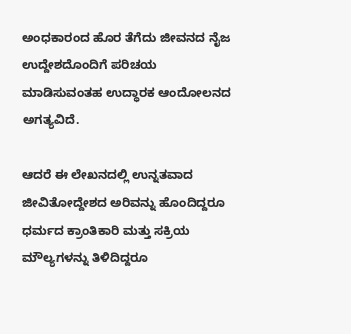ಅಂಧಕಾರಂದ ಹೊರ ತೆಗೆದು ಜೀವನದ ನೈಜ ಉದ್ದೇಶದೊಂದಿಗೆ ಪರಿಚಯ ಮಾಡಿಸುವಂತಹ ಉದ್ಧಾರಕ ಆಂದೋಲನದ ಅಗತ್ಯವಿದೆ.

ಆದರೆ ಈ ಲೇಖನದಲ್ಲಿ ಉನ್ನತವಾದ ಜೀವಿತೋದ್ದೇಶದ ಅರಿವನ್ನು ಹೊಂದಿದ್ದರೂ ಧರ್ಮದ ಕ್ರಾಂತಿಕಾರಿ ಮತ್ತು ಸಕ್ರಿಯ ಮೌಲ್ಯಗಳನ್ನು ತಿಳಿದಿದ್ದರೂ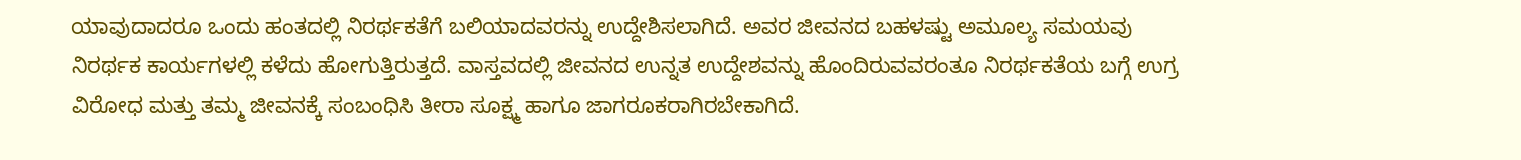ಯಾವುದಾದರೂ ಒಂದು ಹಂತದಲ್ಲಿ ನಿರರ್ಥಕತೆಗೆ ಬಲಿಯಾದವರನ್ನು ಉದ್ದೇಶಿಸಲಾಗಿದೆ. ಅವರ ಜೀವನದ ಬಹಳಷ್ಟು ಅಮೂಲ್ಯ ಸಮಯವು ನಿರರ್ಥಕ ಕಾರ್ಯಗಳಲ್ಲಿ ಕಳೆದು ಹೋಗುತ್ತಿರುತ್ತದೆ. ವಾಸ್ತವದಲ್ಲಿ ಜೀವನದ ಉನ್ನತ ಉದ್ದೇಶವನ್ನು ಹೊಂದಿರುವವರಂತೂ ನಿರರ್ಥಕತೆಯ ಬಗ್ಗೆ ಉಗ್ರ ವಿರೋಧ ಮತ್ತು ತಮ್ಮ ಜೀವನಕ್ಕೆ ಸಂಬಂಧಿಸಿ ತೀರಾ ಸೂಕ್ಷ್ಮ ಹಾಗೂ ಜಾಗರೂಕರಾಗಿರಬೇಕಾಗಿದೆ.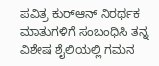ಪವಿತ್ರ ಕುರ್‌ಆನ್ ನಿರರ್ಥಕ ಮಾತುಗಳಿಗೆ ಸಂಬಂಧಿಸಿ ತನ್ನ ವಿಶೇಷ ಶೈಲಿಯಲ್ಲಿ ಗಮನ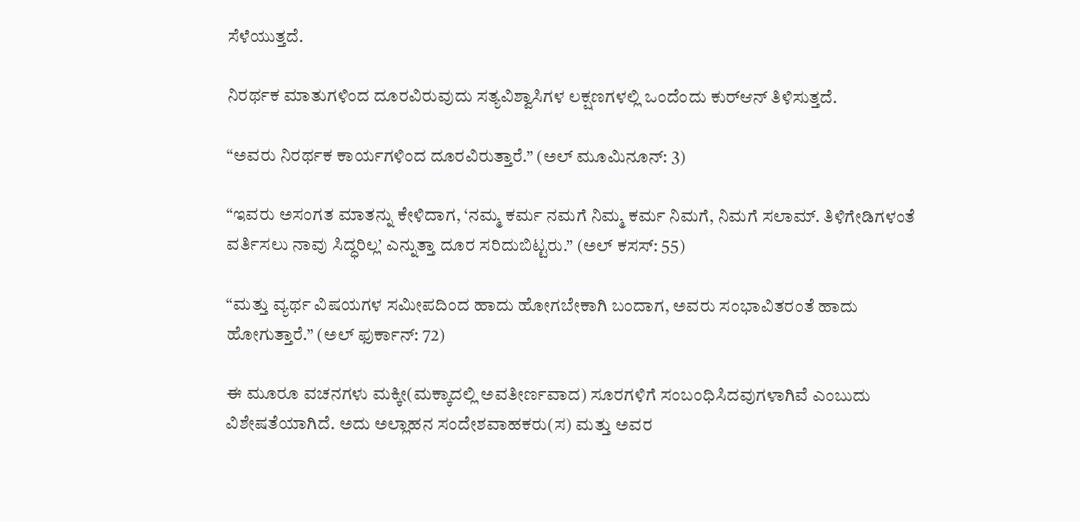ಸೆಳೆಯುತ್ತದೆ.

ನಿರರ್ಥಕ ಮಾತುಗಳಿಂದ ದೂರವಿರುವುದು ಸತ್ಯವಿಶ್ವಾಸಿಗಳ ಲಕ್ಷಣಗಳಲ್ಲಿ ಒಂದೆಂದು ಕುರ್‌ಆನ್ ತಿಳಿಸುತ್ತದೆ.

“ಅವರು ನಿರರ್ಥಕ ಕಾರ್ಯಗಳಿಂದ ದೂರವಿರುತ್ತಾರೆ.” (ಅಲ್ ಮೂಮಿನೂನ್: 3)

“ಇವರು ಅಸಂಗತ ಮಾತನ್ನು ಕೇಳಿದಾಗ, ‘ನಮ್ಮ ಕರ್ಮ ನಮಗೆ ನಿಮ್ಮ ಕರ್ಮ ನಿಮಗೆ, ನಿಮಗೆ ಸಲಾಮ್. ತಿಳಿಗೇಡಿಗಳಂತೆ ವರ್ತಿಸಲು ನಾವು ಸಿದ್ಧರಿಲ್ಲ’ ಎನ್ನುತ್ತಾ ದೂರ ಸರಿದುಬಿಟ್ಟರು.” (ಅಲ್ ಕಸಸ್: 55)

“ಮತ್ತು ವ್ಯರ್ಥ ವಿಷಯಗಳ ಸಮೀಪದಿಂದ ಹಾದು ಹೋಗಬೇಕಾಗಿ ಬಂದಾಗ, ಅವರು ಸಂಭಾವಿತರಂತೆ ಹಾದು ಹೋಗುತ್ತಾರೆ.” (ಅಲ್ ಫುರ್ಕಾನ್: 72)

ಈ ಮೂರೂ ವಚನಗಳು ಮಕ್ಕೀ(ಮಕ್ಕಾದಲ್ಲಿ ಅವತೀರ್ಣವಾದ) ಸೂರಗಳಿಗೆ ಸಂಬಂಧಿಸಿದವುಗಳಾಗಿವೆ ಎಂಬುದು ವಿಶೇಷತೆಯಾಗಿದೆ. ಅದು ಅಲ್ಲಾಹನ ಸಂದೇಶವಾಹಕರು(ಸ) ಮತ್ತು ಅವರ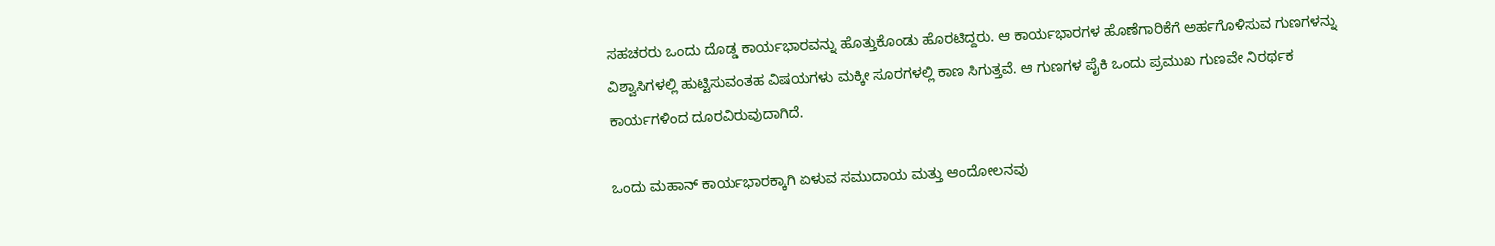ಸಹಚರರು ಒಂದು ದೊಡ್ಡ ಕಾರ್ಯಭಾರವನ್ನು ಹೊತ್ತುಕೊಂಡು ಹೊರಟಿದ್ದರು. ಆ ಕಾರ್ಯಭಾರಗಳ ಹೊಣೆಗಾರಿಕೆಗೆ ಅರ್ಹಗೊಳಿಸುವ ಗುಣಗಳನ್ನು ವಿಶ್ವಾಸಿಗಳಲ್ಲಿ ಹುಟ್ಟಿಸುವಂತಹ ವಿಷಯಗಳು ಮಕ್ಕೀ ಸೂರಗಳಲ್ಲಿ ಕಾಣ ಸಿಗುತ್ತವೆ. ಆ ಗುಣಗಳ ಪೈಕಿ ಒಂದು ಪ್ರಮುಖ ಗುಣವೇ ನಿರರ್ಥಕ ಕಾರ್ಯಗಳಿಂದ ದೂರವಿರುವುದಾಗಿದೆ.

ಒಂದು ಮಹಾನ್ ಕಾರ್ಯಭಾರಕ್ಕಾಗಿ ಏಳುವ ಸಮುದಾಯ ಮತ್ತು ಆಂದೋಲನವು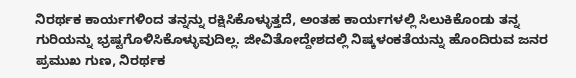ನಿರರ್ಥಕ ಕಾರ್ಯಗಳಿಂದ ತನ್ನನ್ನು ರಕ್ಷಿಸಿಕೊಳ್ಳುತ್ತದೆ, ಅಂತಹ ಕಾರ್ಯಗಳಲ್ಲಿ ಸಿಲುಕಿಕೊಂಡು ತನ್ನ ಗುರಿಯನ್ನು ಭ್ರಷ್ಟಗೊಳಿಸಿಕೊಳ್ಳುವುದಿಲ್ಲ. ಜೀವಿತೋದ್ದೇಶದಲ್ಲಿ ನಿಷ್ಕಳಂಕತೆಯನ್ನು ಹೊಂದಿರುವ ಜನರ ಪ್ರಮುಖ ಗುಣ, ನಿರರ್ಥಕ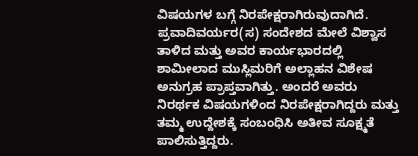ವಿಷಯಗಳ ಬಗ್ಗೆ ನಿರಪೇಕ್ಷರಾಗಿರುವುದಾಗಿದೆ. ಪ್ರವಾದಿವರ್ಯರ(ಸ) ಸಂದೇಶದ ಮೇಲೆ ವಿಶ್ವಾಸ ತಾಳಿದ ಮತ್ತು ಅವರ ಕಾರ್ಯಭಾರದಲ್ಲಿ ಶಾಮೀಲಾದ ಮುಸ್ಲಿಮರಿಗೆ ಅಲ್ಲಾಹನ ವಿಶೇಷ ಅನುಗ್ರಹ ಪ್ರಾಪ್ತವಾಗಿತ್ತು. ಅಂದರೆ ಅವರು ನಿರರ್ಥಕ ವಿಷಯಗಳಿಂದ ನಿರಪೇಕ್ಷರಾಗಿದ್ದರು ಮತ್ತು ತಮ್ಮ ಉದ್ದೇಶಕ್ಕೆ ಸಂಬಂಧಿಸಿ ಅತೀವ ಸೂಕ್ಷ್ಮತೆ ಪಾಲಿಸುತ್ತಿದ್ದರು.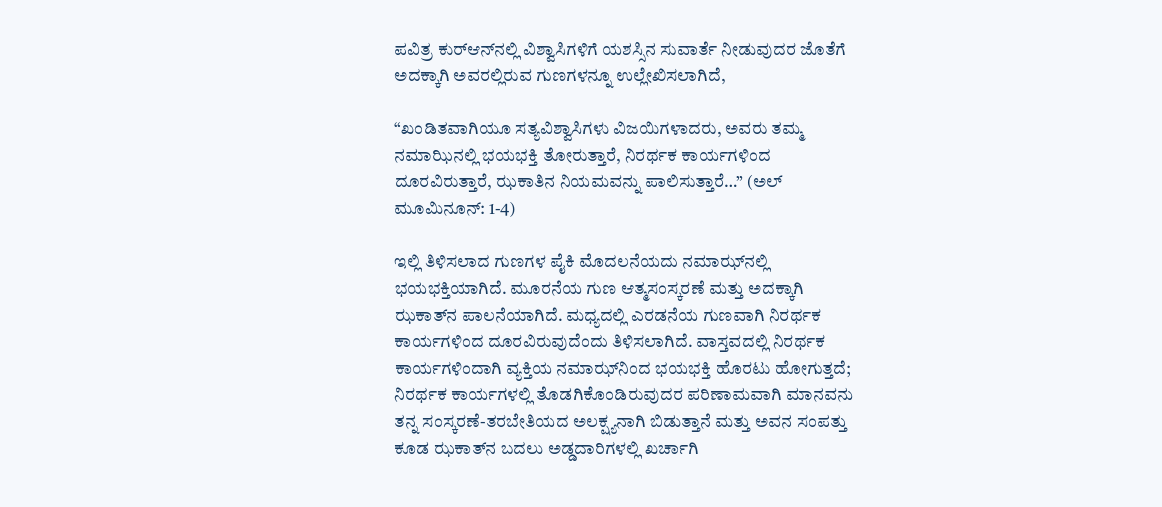ಪವಿತ್ರ ಕುರ್‌ಆನ್‌ನಲ್ಲಿ ವಿಶ್ವಾಸಿಗಳಿಗೆ ಯಶಸ್ಸಿನ ಸುವಾರ್ತೆ ನೀಡುವುದರ ಜೊತೆಗೆ ಅದಕ್ಕಾಗಿ ಅವರಲ್ಲಿರುವ ಗುಣಗಳನ್ನೂ ಉಲ್ಲೇಖಿಸಲಾಗಿದೆ,

“ಖಂಡಿತವಾಗಿಯೂ ಸತ್ಯವಿಶ್ವಾಸಿಗಳು ವಿಜಯಿಗಳಾದರು, ಅವರು ತಮ್ಮ ನಮಾಝಿನಲ್ಲಿ ಭಯಭಕ್ತಿ ತೋರುತ್ತಾರೆ, ನಿರರ್ಥಕ ಕಾರ್ಯಗಳಿಂದ ದೂರವಿರುತ್ತಾರೆ, ಝಕಾತಿನ ನಿಯಮವನ್ನು ಪಾಲಿಸುತ್ತಾರೆ…” (ಅಲ್ ಮೂಮಿನೂನ್: 1-4)

ಇಲ್ಲಿ ತಿಳಿಸಲಾದ ಗುಣಗಳ ಪೈಕಿ ಮೊದಲನೆಯದು ನಮಾಝ್‌ನಲ್ಲಿ ಭಯಭಕ್ತಿಯಾಗಿದೆ. ಮೂರನೆಯ ಗುಣ ಆತ್ಮಸಂಸ್ಕರಣೆ ಮತ್ತು ಅದಕ್ಕಾಗಿ ಝಕಾತ್‌ನ ಪಾಲನೆಯಾಗಿದೆ. ಮಧ್ಯದಲ್ಲಿ ಎರಡನೆಯ ಗುಣವಾಗಿ ನಿರರ್ಥಕ ಕಾರ್ಯಗಳಿಂದ ದೂರವಿರುವುದೆಂದು ತಿಳಿಸಲಾಗಿದೆ. ವಾಸ್ತವದಲ್ಲಿ ನಿರರ್ಥಕ ಕಾರ್ಯಗಳಿಂದಾಗಿ ವ್ಯಕ್ತಿಯ ನಮಾಝ್‌ನಿಂದ ಭಯಭಕ್ತಿ ಹೊರಟು ಹೋಗುತ್ತದೆ; ನಿರರ್ಥಕ ಕಾರ್ಯಗಳಲ್ಲಿ ತೊಡಗಿಕೊಂಡಿರುವುದರ ಪರಿಣಾಮವಾಗಿ ಮಾನವನು ತನ್ನ ಸಂಸ್ಕರಣೆ-ತರಬೇತಿಯದ ಅಲಕ್ಷ್ಯನಾಗಿ ಬಿಡುತ್ತಾನೆ ಮತ್ತು ಅವನ ಸಂಪತ್ತು ಕೂಡ ಝಕಾತ್‌ನ ಬದಲು ಅಡ್ಡದಾರಿಗಳಲ್ಲಿ ಖರ್ಚಾಗಿ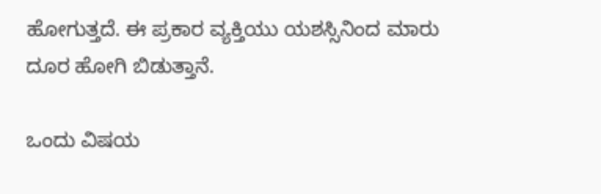ಹೋಗುತ್ತದೆ. ಈ ಪ್ರಕಾರ ವ್ಯಕ್ತಿಯು ಯಶಸ್ಸಿನಿಂದ ಮಾರು ದೂರ ಹೋಗಿ ಬಿಡುತ್ತಾನೆ.

ಒಂದು ವಿಷಯ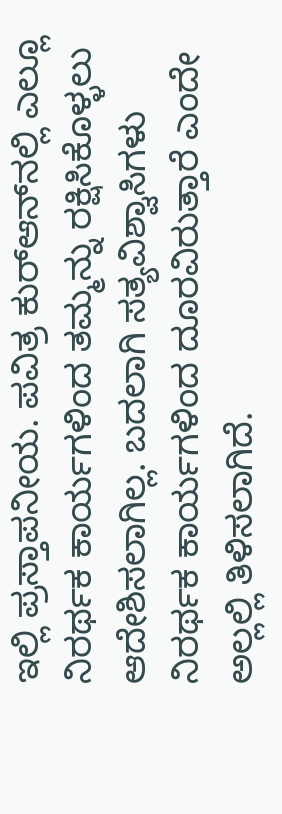ಇಲ್ಲಿ ಪ್ರಸ್ತಾಪನೀಯ. ಪವಿತ್ರ ಕುರ್‌ಆನ್‌ನಲ್ಲಿ ಎಲ್ಲೂ ನಿರರ್ಥಕ ಕಾರ್ಯಗಳಿಂದ ತಮ್ಮನ್ನು ರಕ್ಷಿಸಿಕೊಳ್ಳಲು ಆದೇಶಿಸಲಾಗಿಲ್ಲ. ಬದಲಾಗಿ ಸತ್ಯವಿಶ್ವಾಸಿಗಳು ನಿರರ್ಥಕ ಕಾರ್ಯಗಳಿಂದ ದೂರವಿರುತ್ತಾರೆ ಎಂದೇ ಅಲ್ಲಲ್ಲಿ ತಿಳಿಸಲಾಗಿದೆ.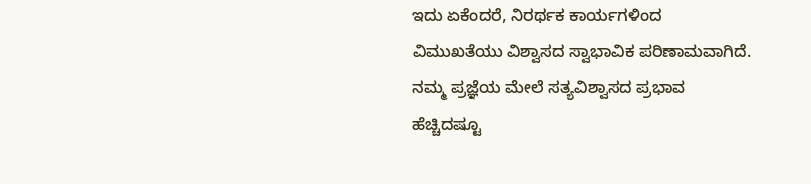ಇದು ಏಕೆಂದರೆ, ನಿರರ್ಥಕ ಕಾರ್ಯಗಳಿಂದ ವಿಮುಖತೆಯು ವಿಶ್ವಾಸದ ಸ್ವಾಭಾವಿಕ ಪರಿಣಾಮವಾಗಿದೆ. ನಮ್ಮ ಪ್ರಜ್ಞೆಯ ಮೇಲೆ ಸತ್ಯವಿಶ್ವಾಸದ ಪ್ರಭಾವ ಹೆಚ್ಚಿದಷ್ಟೂ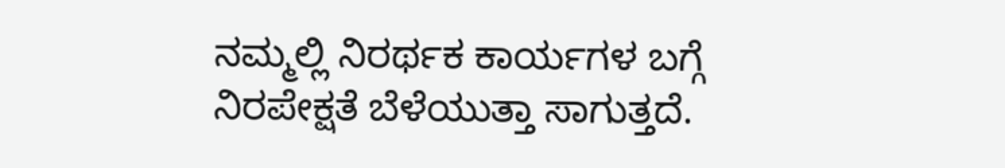ನಮ್ಮಲ್ಲಿ ನಿರರ್ಥಕ ಕಾರ್ಯಗಳ ಬಗ್ಗೆ ನಿರಪೇಕ್ಷತೆ ಬೆಳೆಯುತ್ತಾ ಸಾಗುತ್ತದೆ.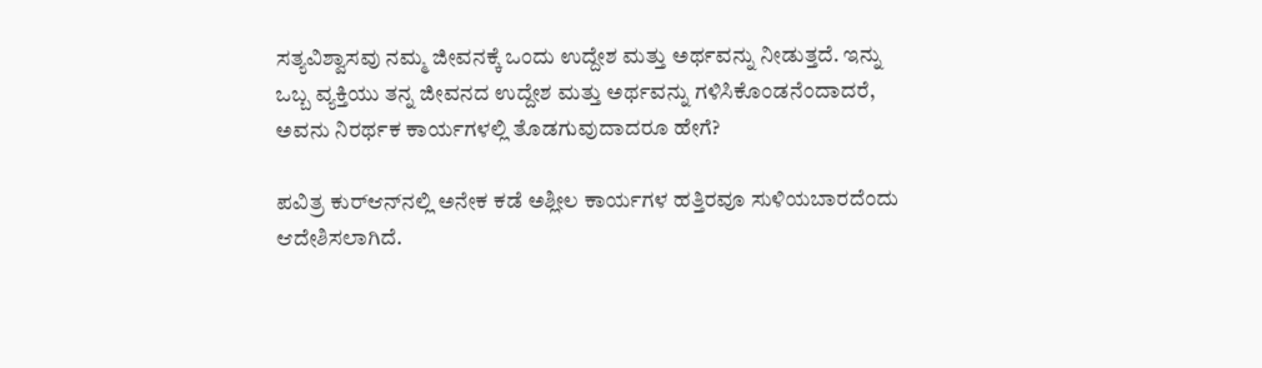ಸತ್ಯವಿಶ್ವಾಸವು ನಮ್ಮ ಜೀವನಕ್ಕೆ ಒಂದು ಉದ್ದೇಶ ಮತ್ತು ಅರ್ಥವನ್ನು ನೀಡುತ್ತದೆ. ಇನ್ನು ಒಬ್ಬ ವ್ಯಕ್ತಿಯು ತನ್ನ ಜೀವನದ ಉದ್ದೇಶ ಮತ್ತು ಅರ್ಥವನ್ನು ಗಳಿಸಿಕೊಂಡನೆಂದಾದರೆ, ಅವನು ನಿರರ್ಥಕ ಕಾರ್ಯಗಳಲ್ಲಿ ತೊಡಗುವುದಾದರೂ ಹೇಗೆ?

ಪವಿತ್ರ ಕುರ್‌ಆನ್‌ನಲ್ಲಿ ಅನೇಕ ಕಡೆ ಅಶ್ಲೀಲ ಕಾರ್ಯಗಳ ಹತ್ತಿರವೂ ಸುಳಿಯಬಾರದೆಂದು ಆದೇಶಿಸಲಾಗಿದೆ.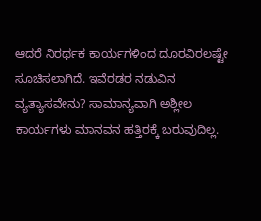ಆದರೆ ನಿರರ್ಥಕ ಕಾರ್ಯಗಳಿಂದ ದೂರವಿರಲಷ್ಟೇ ಸೂಚಿಸಲಾಗಿದೆ. ಇವೆರಡರ ನಡುವಿನ ವ್ಯತ್ಯಾಸವೇನು? ಸಾಮಾನ್ಯವಾಗಿ ಅಶ್ಲೀಲ ಕಾರ್ಯಗಳು ಮಾನವನ ಹತ್ತಿರಕ್ಕೆ ಬರುವುದಿಲ್ಲ.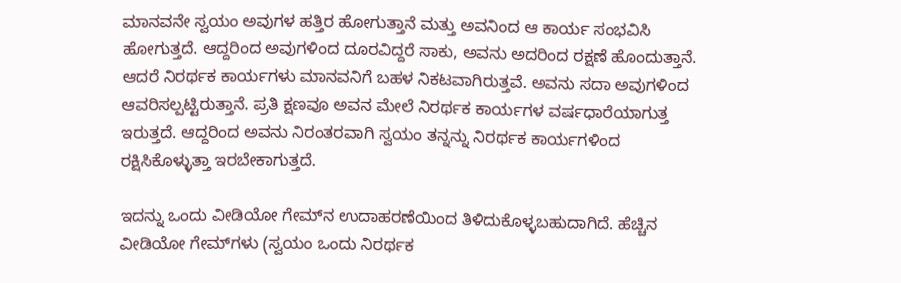ಮಾನವನೇ ಸ್ವಯಂ ಅವುಗಳ ಹತ್ತಿರ ಹೋಗುತ್ತಾನೆ ಮತ್ತು ಅವನಿಂದ ಆ ಕಾರ್ಯ ಸಂಭವಿಸಿ ಹೋಗುತ್ತದೆ. ಆದ್ದರಿಂದ ಅವುಗಳಿಂದ ದೂರವಿದ್ದರೆ ಸಾಕು, ಅವನು ಅದರಿಂದ ರಕ್ಷಣೆ ಹೊಂದುತ್ತಾನೆ. ಆದರೆ ನಿರರ್ಥಕ ಕಾರ್ಯಗಳು ಮಾನವನಿಗೆ ಬಹಳ ನಿಕಟವಾಗಿರುತ್ತವೆ. ಅವನು ಸದಾ ಅವುಗಳಿಂದ ಆವರಿಸಲ್ಪಟ್ಟಿರುತ್ತಾನೆ. ಪ್ರತಿ ಕ್ಷಣವೂ ಅವನ ಮೇಲೆ ನಿರರ್ಥಕ ಕಾರ್ಯಗಳ ವರ್ಷಧಾರೆಯಾಗುತ್ತ ಇರುತ್ತದೆ. ಆದ್ದರಿಂದ ಅವನು ನಿರಂತರವಾಗಿ ಸ್ವಯಂ ತನ್ನನ್ನು ನಿರರ್ಥಕ ಕಾರ್ಯಗಳಿಂದ ರಕ್ಷಿಸಿಕೊಳ್ಳುತ್ತಾ ಇರಬೇಕಾಗುತ್ತದೆ.

ಇದನ್ನು ಒಂದು ವೀಡಿಯೋ ಗೇಮ್‌ನ ಉದಾಹರಣೆಯಿಂದ ತಿಳಿದುಕೊಳ್ಳಬಹುದಾಗಿದೆ. ಹೆಚ್ಚಿನ ವೀಡಿಯೋ ಗೇಮ್‌ಗಳು (ಸ್ವಯಂ ಒಂದು ನಿರರ್ಥಕ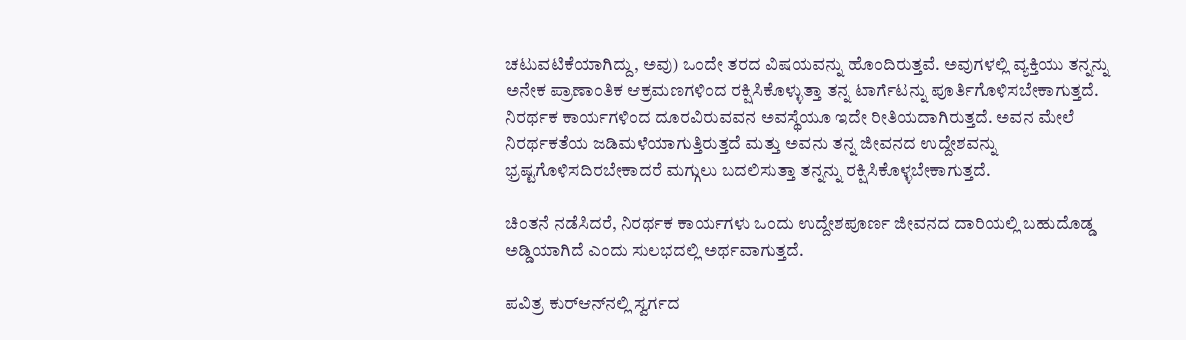ಚಟುವಟಿಕೆಯಾಗಿದ್ದು, ಅವು) ಒಂದೇ ತರದ ವಿಷಯವನ್ನು ಹೊಂದಿರುತ್ತವೆ. ಅವುಗಳಲ್ಲಿ ವ್ಯಕ್ತಿಯು ತನ್ನನ್ನು ಅನೇಕ ಪ್ರಾಣಾಂತಿಕ ಆಕ್ರಮಣಗಳಿಂದ ರಕ್ಷಿಸಿಕೊಳ್ಳುತ್ತಾ ತನ್ನ ಟಾರ್ಗೆಟನ್ನು ಪೂರ್ತಿಗೊಳಿಸಬೇಕಾಗುತ್ತದೆ. ನಿರರ್ಥಕ ಕಾರ್ಯಗಳಿಂದ ದೂರವಿರುವವನ ಅವಸ್ಥೆಯೂ ಇದೇ ರೀತಿಯದಾಗಿರುತ್ತದೆ. ಅವನ ಮೇಲೆ ನಿರರ್ಥಕತೆಯ ಜಡಿಮಳೆಯಾಗುತ್ತಿರುತ್ತದೆ ಮತ್ತು ಅವನು ತನ್ನ ಜೀವನದ ಉದ್ದೇಶವನ್ನು ಭ್ರಷ್ಟಗೊಳಿಸದಿರಬೇಕಾದರೆ ಮಗ್ಗುಲು ಬದಲಿಸುತ್ತಾ ತನ್ನನ್ನು ರಕ್ಷಿಸಿಕೊಳ್ಳಬೇಕಾಗುತ್ತದೆ.

ಚಿಂತನೆ ನಡೆಸಿದರೆ, ನಿರರ್ಥಕ ಕಾರ್ಯಗಳು ಒಂದು ಉದ್ದೇಶಪೂರ್ಣ ಜೀವನದ ದಾರಿಯಲ್ಲಿ ಬಹುದೊಡ್ಡ ಅಡ್ಡಿಯಾಗಿದೆ ಎಂದು ಸುಲಭದಲ್ಲಿ ಅರ್ಥವಾಗುತ್ತದೆ.

ಪವಿತ್ರ ಕುರ್‌ಆನ್‌ನಲ್ಲಿ ಸ್ವರ್ಗದ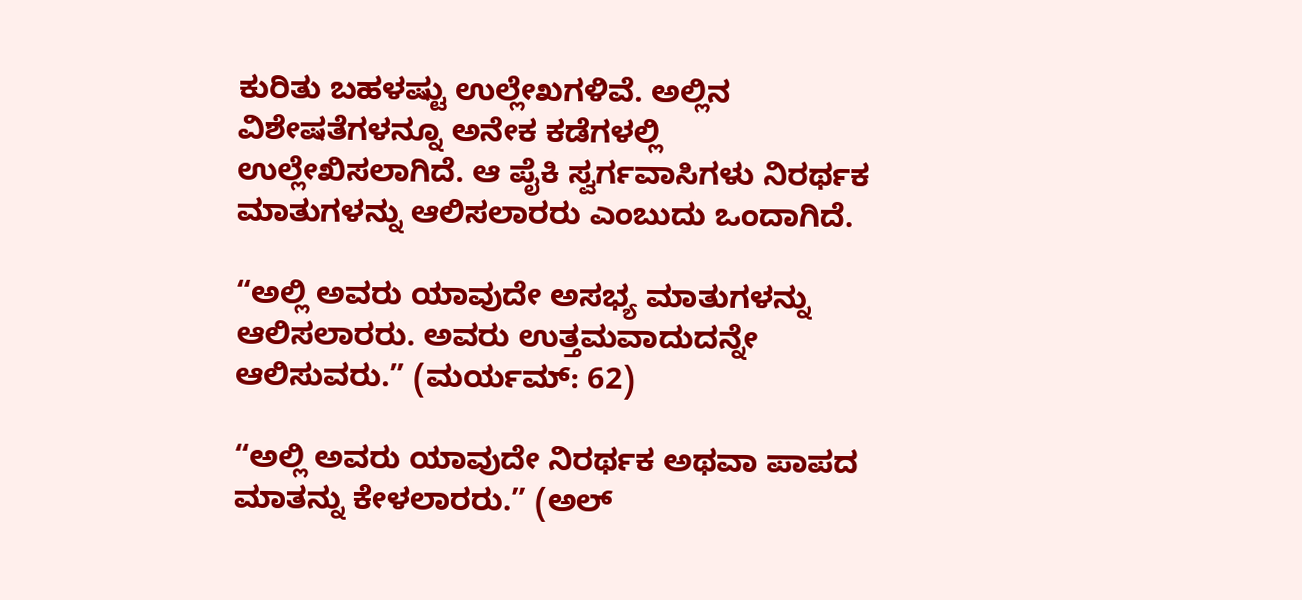ಕುರಿತು ಬಹಳಷ್ಟು ಉಲ್ಲೇಖಗಳಿವೆ. ಅಲ್ಲಿನ ವಿಶೇಷತೆಗಳನ್ನೂ ಅನೇಕ ಕಡೆಗಳಲ್ಲಿ ಉಲ್ಲೇಖಿಸಲಾಗಿದೆ. ಆ ಪೈಕಿ ಸ್ವರ್ಗವಾಸಿಗಳು ನಿರರ್ಥಕ ಮಾತುಗಳನ್ನು ಆಲಿಸಲಾರರು ಎಂಬುದು ಒಂದಾಗಿದೆ.

“ಅಲ್ಲಿ ಅವರು ಯಾವುದೇ ಅಸಭ್ಯ ಮಾತುಗಳನ್ನು ಆಲಿಸಲಾರರು. ಅವರು ಉತ್ತಮವಾದುದನ್ನೇ ಆಲಿಸುವರು.” (ಮರ್ಯಮ್: 62)

“ಅಲ್ಲಿ ಅವರು ಯಾವುದೇ ನಿರರ್ಥಕ ಅಥವಾ ಪಾಪದ ಮಾತನ್ನು ಕೇಳಲಾರರು.” (ಅಲ್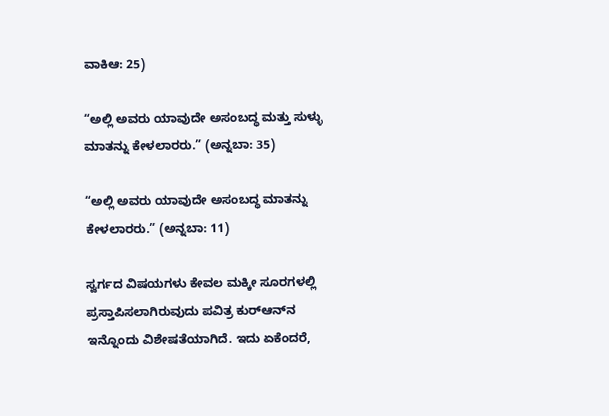ವಾಕಿಆ: 25)

“ಅಲ್ಲಿ ಅವರು ಯಾವುದೇ ಅಸಂಬದ್ಧ ಮತ್ತು ಸುಳ್ಳು ಮಾತನ್ನು ಕೇಳಲಾರರು.” (ಅನ್ನಬಾ: 35)

“ಅಲ್ಲಿ ಅವರು ಯಾವುದೇ ಅಸಂಬದ್ಧ ಮಾತನ್ನು ಕೇಳಲಾರರು.” (ಅನ್ನಬಾ: 11)

ಸ್ವರ್ಗದ ವಿಷಯಗಳು ಕೇವಲ ಮಕ್ಕೀ ಸೂರಗಳಲ್ಲಿ ಪ್ರಸ್ತಾಪಿಸಲಾಗಿರುವುದು ಪವಿತ್ರ ಕುರ್‌ಆನ್‌ನ ಇನ್ನೊಂದು ವಿಶೇಷತೆಯಾಗಿದೆ. ಇದು ಏಕೆಂದರೆ,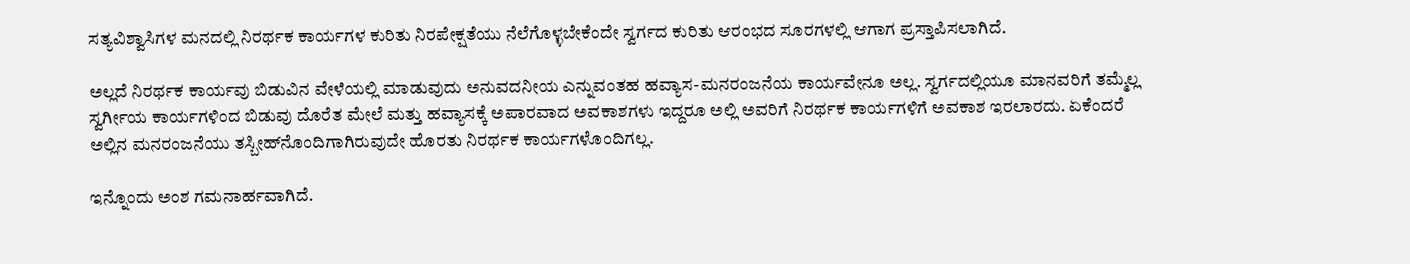ಸತ್ಯವಿಶ್ವಾಸಿಗಳ ಮನದಲ್ಲಿ ನಿರರ್ಥಕ ಕಾರ್ಯಗಳ ಕುರಿತು ನಿರಪೇಕ್ಷತೆಯು ನೆಲೆಗೊಳ್ಳಬೇಕೆಂದೇ ಸ್ವರ್ಗದ ಕುರಿತು ಆರಂಭದ ಸೂರಗಳಲ್ಲಿ ಆಗಾಗ ಪ್ರಸ್ತಾಪಿಸಲಾಗಿದೆ.

ಅಲ್ಲದೆ ನಿರರ್ಥಕ ಕಾರ್ಯವು ಬಿಡುವಿನ ವೇಳೆಯಲ್ಲಿ ಮಾಡುವುದು ಅನುವದನೀಯ ಎನ್ನುವಂತಹ ಹವ್ಯಾಸ-ಮನರಂಜನೆಯ ಕಾರ್ಯವೇನೂ ಅಲ್ಲ. ಸ್ವರ್ಗದಲ್ಲಿಯೂ ಮಾನವರಿಗೆ ತಮ್ಮೆಲ್ಲ ಸ್ವರ್ಗೀಯ ಕಾರ್ಯಗಳಿಂದ ಬಿಡುವು ದೊರೆತ ಮೇಲೆ ಮತ್ತು ಹವ್ಯಾಸಕ್ಕೆ ಅಪಾರವಾದ ಅವಕಾಶಗಳು ಇದ್ದರೂ ಅಲ್ಲಿ ಅವರಿಗೆ ನಿರರ್ಥಕ ಕಾರ್ಯಗಳಿಗೆ ಅವಕಾಶ ಇರಲಾರದು. ಏಕೆಂದರೆ ಅಲ್ಲಿನ ಮನರಂಜನೆಯು ತಸ್ಬೀಹ್‌ನೊಂದಿಗಾಗಿರುವುದೇ ಹೊರತು ನಿರರ್ಥಕ ಕಾರ್ಯಗಳೊಂದಿಗಲ್ಲ.

ಇನ್ನೊಂದು ಅಂಶ ಗಮನಾರ್ಹವಾಗಿದೆ.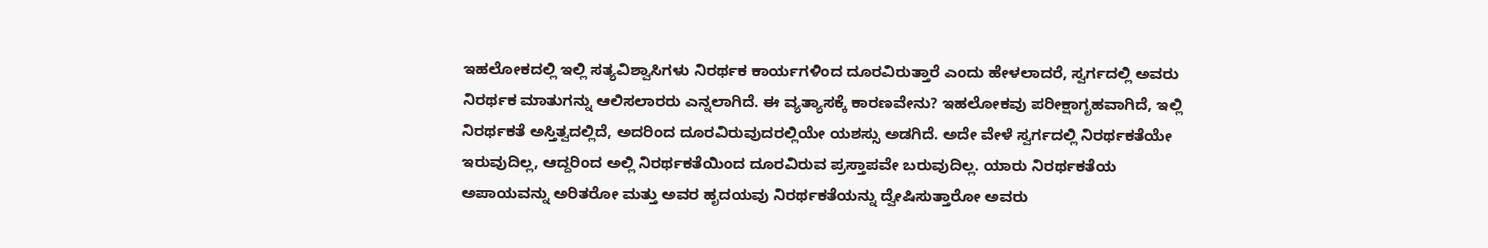ಇಹಲೋಕದಲ್ಲಿ ಇಲ್ಲಿ ಸತ್ಯವಿಶ್ವಾಸಿಗಳು ನಿರರ್ಥಕ ಕಾರ್ಯಗಳಿಂದ ದೂರವಿರುತ್ತಾರೆ ಎಂದು ಹೇಳಲಾದರೆ, ಸ್ವರ್ಗದಲ್ಲಿ ಅವರು ನಿರರ್ಥಕ ಮಾತುಗನ್ನು ಆಲಿಸಲಾರರು ಎನ್ನಲಾಗಿದೆ. ಈ ವ್ಯತ್ಯಾಸಕ್ಕೆ ಕಾರಣವೇನು? ಇಹಲೋಕವು ಪರೀಕ್ಷಾಗೃಹವಾಗಿದೆ, ಇಲ್ಲಿ ನಿರರ್ಥಕತೆ ಅಸ್ತಿತ್ವದಲ್ಲಿದೆ, ಅದರಿಂದ ದೂರವಿರುವುದರಲ್ಲಿಯೇ ಯಶಸ್ಸು ಅಡಗಿದೆ. ಅದೇ ವೇಳೆ ಸ್ವರ್ಗದಲ್ಲಿ ನಿರರ್ಥಕತೆಯೇ ಇರುವುದಿಲ್ಲ, ಆದ್ದರಿಂದ ಅಲ್ಲಿ ನಿರರ್ಥಕತೆಯಿಂದ ದೂರವಿರುವ ಪ್ರಸ್ತಾಪವೇ ಬರುವುದಿಲ್ಲ. ಯಾರು ನಿರರ್ಥಕತೆಯ ಅಪಾಯವನ್ನು ಅರಿತರೋ ಮತ್ತು ಅವರ ಹೃದಯವು ನಿರರ್ಥಕತೆಯನ್ನು ದ್ವೇಷಿಸುತ್ತಾರೋ ಅವರು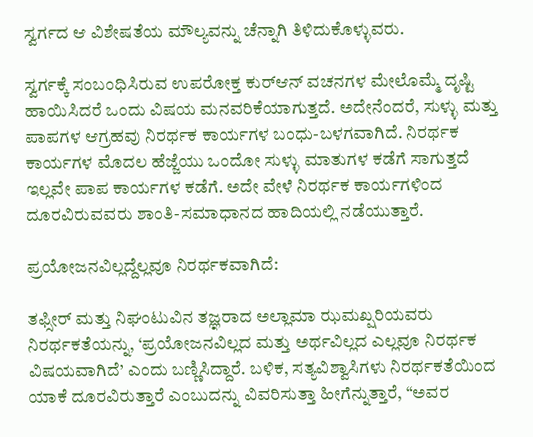ಸ್ವರ್ಗದ ಆ ವಿಶೇಷತೆಯ ಮೌಲ್ಯವನ್ನು ಚೆನ್ನಾಗಿ ತಿಳಿದುಕೊಳ್ಳುವರು.

ಸ್ವರ್ಗಕ್ಕೆ ಸಂಬಂಧಿಸಿರುವ ಉಪರೋಕ್ತ ಕುರ್‌ಆನ್ ವಚನಗಳ ಮೇಲೊಮ್ಮೆ ದೃಷ್ಟಿ ಹಾಯಿಸಿದರೆ ಒಂದು ವಿಷಯ ಮನವರಿಕೆಯಾಗುತ್ತದೆ. ಅದೇನೆಂದರೆ, ಸುಳ್ಳು ಮತ್ತು ಪಾಪಗಳ ಆಗ್ರಹವು ನಿರರ್ಥಕ ಕಾರ್ಯಗಳ ಬಂಧು-ಬಳಗವಾಗಿದೆ. ನಿರರ್ಥಕ ಕಾರ್ಯಗಳ ಮೊದಲ ಹೆಜ್ಜೆಯು ಒಂದೋ ಸುಳ್ಳು ಮಾತುಗಳ ಕಡೆಗೆ ಸಾಗುತ್ತದೆ ಇಲ್ಲವೇ ಪಾಪ ಕಾರ್ಯಗಳ ಕಡೆಗೆ. ಅದೇ ವೇಳೆ ನಿರರ್ಥಕ ಕಾರ್ಯಗಳಿಂದ ದೂರವಿರುವವರು ಶಾಂತಿ-ಸಮಾಧಾನದ ಹಾದಿಯಲ್ಲಿ ನಡೆಯುತ್ತಾರೆ.

ಪ್ರಯೋಜನವಿಲ್ಲದ್ದೆಲ್ಲವೂ ನಿರರ್ಥಕವಾಗಿದೆ:

ತಫ್ಸೀರ್ ಮತ್ತು ನಿಘಂಟುವಿನ ತಜ್ಞರಾದ ಅಲ್ಲಾಮಾ ಝಮಖ್ಷರಿಯವರು ನಿರರ್ಥಕತೆಯನ್ನು, ‘ಪ್ರಯೋಜನವಿಲ್ಲದ ಮತ್ತು ಅರ್ಥವಿಲ್ಲದ ಎಲ್ಲವೂ ನಿರರ್ಥಕ ವಿಷಯವಾಗಿದೆ’ ಎಂದು ಬಣ್ಣಿಸಿದ್ದಾರೆ. ಬಳಿಕ, ಸತ್ಯವಿಶ್ವಾಸಿಗಳು ನಿರರ್ಥಕತೆಯಿಂದ ಯಾಕೆ ದೂರವಿರುತ್ತಾರೆ ಎಂಬುದನ್ನು ವಿವರಿಸುತ್ತಾ ಹೀಗೆನ್ನುತ್ತಾರೆ, “ಅವರ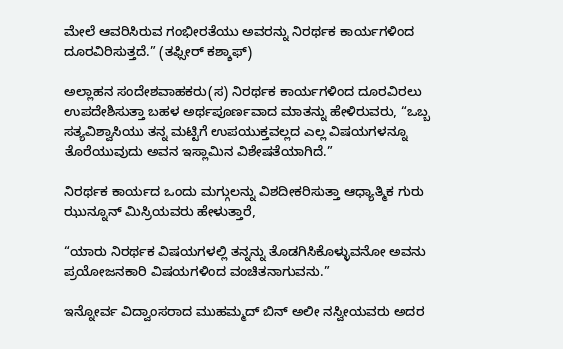ಮೇಲೆ ಆವರಿಸಿರುವ ಗಂಭೀರತೆಯು ಅವರನ್ನು ನಿರರ್ಥಕ ಕಾರ್ಯಗಳಿಂದ ದೂರವಿರಿಸುತ್ತದೆ.” (ತಫ್ಸೀರ್ ಕಶ್ಶಾಫ್)

ಅಲ್ಲಾಹನ ಸಂದೇಶವಾಹಕರು(ಸ) ನಿರರ್ಥಕ ಕಾರ್ಯಗಳಿಂದ ದೂರವಿರಲು ಉಪದೇಶಿಸುತ್ತಾ ಬಹಳ ಅರ್ಥಪೂರ್ಣವಾದ ಮಾತನ್ನು ಹೇಳಿರುವರು, “ಒಬ್ಬ ಸತ್ಯವಿಶ್ವಾಸಿಯು ತನ್ನ ಮಟ್ಟಿಗೆ ಉಪಯುಕ್ತವಲ್ಲದ ಎಲ್ಲ ವಿಷಯಗಳನ್ನೂ ತೊರೆಯುವುದು ಅವನ ಇಸ್ಲಾಮಿನ ವಿಶೇಷತೆಯಾಗಿದೆ.”

ನಿರರ್ಥಕ ಕಾರ್ಯದ ಒಂದು ಮಗ್ಗುಲನ್ನು ವಿಶದೀಕರಿಸುತ್ತಾ ಆಧ್ಯಾತ್ಮಿಕ ಗುರು ಝುನ್ನೂನ್ ಮಿಸ್ರಿಯವರು ಹೇಳುತ್ತಾರೆ,

“ಯಾರು ನಿರರ್ಥಕ ವಿಷಯಗಳಲ್ಲಿ ತನ್ನನ್ನು ತೊಡಗಿಸಿಕೊಳ್ಳುವನೋ ಅವನು ಪ್ರಯೋಜನಕಾರಿ ವಿಷಯಗಳಿಂದ ವಂಚಿತನಾಗುವನು.”

ಇನ್ನೋರ್ವ ವಿದ್ವಾಂಸರಾದ ಮುಹಮ್ಮದ್ ಬಿನ್ ಅಲೀ ನಸ್ವೀಯವರು ಅದರ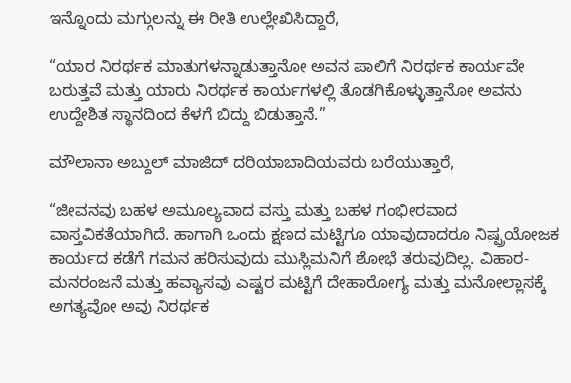ಇನ್ನೊಂದು ಮಗ್ಗುಲನ್ನು ಈ ರೀತಿ ಉಲ್ಲೇಖಿಸಿದ್ದಾರೆ,

“ಯಾರ ನಿರರ್ಥಕ ಮಾತುಗಳನ್ನಾಡುತ್ತಾನೋ ಅವನ ಪಾಲಿಗೆ ನಿರರ್ಥಕ ಕಾರ್ಯವೇ ಬರುತ್ತವೆ ಮತ್ತು ಯಾರು ನಿರರ್ಥಕ ಕಾರ್ಯಗಳಲ್ಲಿ ತೊಡಗಿಕೊಳ್ಳುತ್ತಾನೋ ಅವನು ಉದ್ದೇಶಿತ ಸ್ಥಾನದಿಂದ ಕೆಳಗೆ ಬಿದ್ದು ಬಿಡುತ್ತಾನೆ.”

ಮೌಲಾನಾ ಅಬ್ದುಲ್ ಮಾಜಿದ್ ದರಿಯಾಬಾದಿಯವರು ಬರೆಯುತ್ತಾರೆ,

“ಜೀವನವು ಬಹಳ ಅಮೂಲ್ಯವಾದ ವಸ್ತು ಮತ್ತು ಬಹಳ ಗಂಭೀರವಾದ ವಾಸ್ತವಿಕತೆಯಾಗಿದೆ. ಹಾಗಾಗಿ ಒಂದು ಕ್ಷಣದ ಮಟ್ಟಿಗೂ ಯಾವುದಾದರೂ ನಿಷ್ಪ್ರಯೋಜಕ ಕಾರ್ಯದ ಕಡೆಗೆ ಗಮನ ಹರಿಸುವುದು ಮುಸ್ಲಿಮನಿಗೆ ಶೋಭೆ ತರುವುದಿಲ್ಲ. ವಿಹಾರ-ಮನರಂಜನೆ ಮತ್ತು ಹವ್ಯಾಸವು ಎಷ್ಟರ ಮಟ್ಟಿಗೆ ದೇಹಾರೋಗ್ಯ ಮತ್ತು ಮನೋಲ್ಲಾಸಕ್ಕೆ ಅಗತ್ಯವೋ ಅವು ನಿರರ್ಥಕ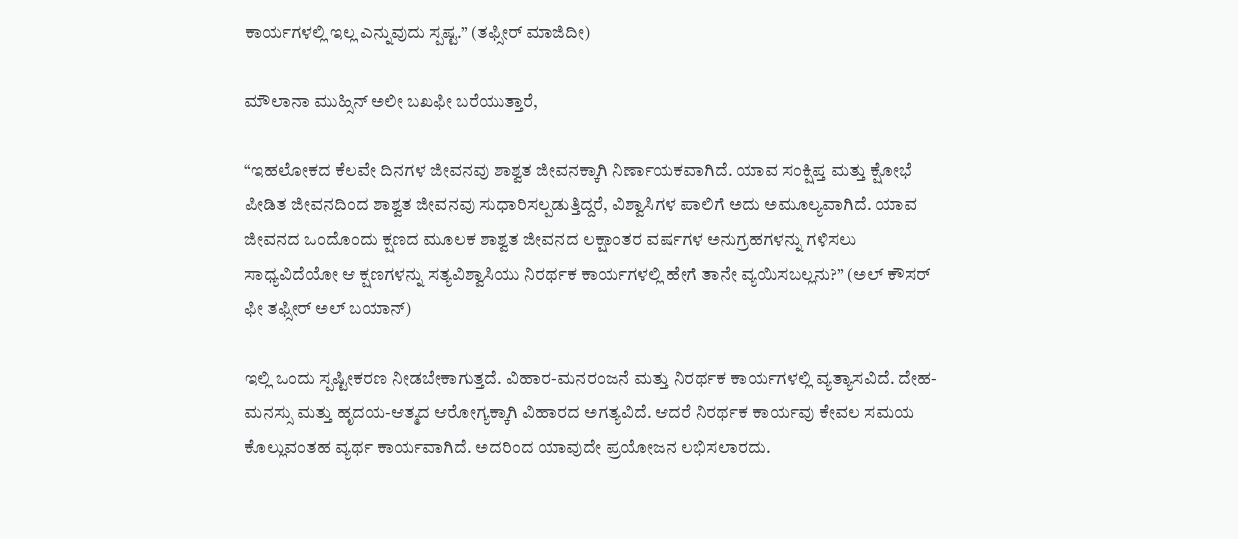ಕಾರ್ಯಗಳಲ್ಲಿ ಇಲ್ಲ ಎನ್ನುವುದು ಸ್ಪಷ್ಟ.” (ತಫ್ಸೀರ್ ಮಾಜಿದೀ)

ಮೌಲಾನಾ ಮುಹ್ಸಿನ್ ಅಲೀ ಬಖಫೀ ಬರೆಯುತ್ತಾರೆ,

“ಇಹಲೋಕದ ಕೆಲವೇ ದಿನಗಳ ಜೀವನವು ಶಾಶ್ವತ ಜೀವನಕ್ಕಾಗಿ ನಿರ್ಣಾಯಕವಾಗಿದೆ. ಯಾವ ಸಂಕ್ಷಿಪ್ತ ಮತ್ತು ಕ್ಷೋಭೆ ಪೀಡಿತ ಜೀವನದಿಂದ ಶಾಶ್ವತ ಜೀವನವು ಸುಧಾರಿಸಲ್ಪಡುತ್ತಿದ್ದರೆ, ವಿಶ್ವಾಸಿಗಳ ಪಾಲಿಗೆ ಅದು ಅಮೂಲ್ಯವಾಗಿದೆ. ಯಾವ ಜೀವನದ ಒಂದೊಂದು ಕ್ಷಣದ ಮೂಲಕ ಶಾಶ್ವತ ಜೀವನದ ಲಕ್ಷಾಂತರ ವರ್ಷಗಳ ಅನುಗ್ರಹಗಳನ್ನು ಗಳಿಸಲು ಸಾಧ್ಯವಿದೆಯೋ ಆ ಕ್ಷಣಗಳನ್ನು ಸತ್ಯವಿಶ್ವಾಸಿಯು ನಿರರ್ಥಕ ಕಾರ್ಯಗಳಲ್ಲಿ ಹೇಗೆ ತಾನೇ ವ್ಯಯಿಸಬಲ್ಲನು?” (ಅಲ್ ಕೌಸರ್ ಫೀ ತಫ್ಸೀರ್ ಅಲ್ ಬಯಾನ್)

ಇಲ್ಲಿ ಒಂದು ಸ್ಪಷ್ಟೀಕರಣ ನೀಡಬೇಕಾಗುತ್ತದೆ. ವಿಹಾರ-ಮನರಂಜನೆ ಮತ್ತು ನಿರರ್ಥಕ ಕಾರ್ಯಗಳಲ್ಲಿ ವ್ಯತ್ಯಾಸವಿದೆ. ದೇಹ-ಮನಸ್ಸು ಮತ್ತು ಹೃದಯ-ಆತ್ಮದ ಆರೋಗ್ಯಕ್ಕಾಗಿ ವಿಹಾರದ ಅಗತ್ಯವಿದೆ. ಆದರೆ ನಿರರ್ಥಕ ಕಾರ್ಯವು ಕೇವಲ ಸಮಯ ಕೊಲ್ಲುವಂತಹ ವ್ಯರ್ಥ ಕಾರ್ಯವಾಗಿದೆ. ಅದರಿಂದ ಯಾವುದೇ ಪ್ರಯೋಜನ ಲಭಿಸಲಾರದು.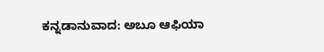ಕನ್ನಡಾನುವಾದ: ಅಬೂ ಆಫಿಯಾ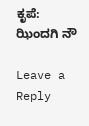ಕೃಪೆ: ಝಿಂದಗಿ ನೌ

Leave a Reply